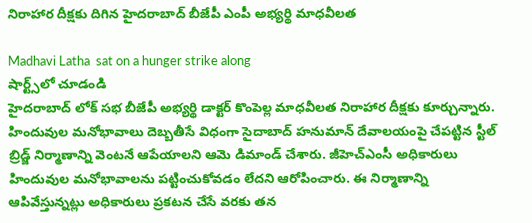నిరాహార దీక్షకు దిగిన హైదరాబాద్ బీజేపీ ఎంపీ అభ్యర్థి మాధవీలత

Madhavi Latha  sat on a hunger strike along
షార్ట్స్‌లో చూడండి
హైదరాబాద్ లోక్ సభ బీజేపీ అభ్యర్థి డాక్టర్ కొంపెల్ల మాధవీలత నిరాహార దీక్షకు కూర్చున్నారు. హిందువుల మనోభావాలు దెబ్బతీసే విధంగా సైదాబాద్ హనుమాన్ దేవాలయంపై చేపట్టిన స్టీల్ బ్రిడ్జ్ నిర్మాణాన్ని వెంటనే ఆపేయాలని ఆమె డిమాండ్ చేశారు. జీహెచ్ఎంసీ అధికారులు హిందువుల మనోభావాలను పట్టించుకోవడం లేదని ఆరోపించారు. ఈ నిర్మాణాన్ని ఆపివేస్తున్నట్లు అధికారులు ప్రకటన చేసే వరకు తన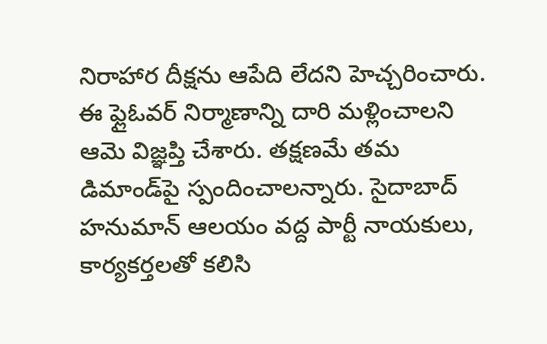నిరాహార దీక్షను ఆపేది లేదని హెచ్చరించారు. ఈ ఫ్లైఓవర్ నిర్మాణాన్ని దారి మళ్లించాలని ఆమె విజ్ఞప్తి చేశారు. తక్షణమే తమ డిమాండ్‌పై స్పందించాలన్నారు. సైదాబాద్ హనుమాన్ ఆలయం వద్ద పార్టీ నాయకులు, కార్యకర్తలతో కలిసి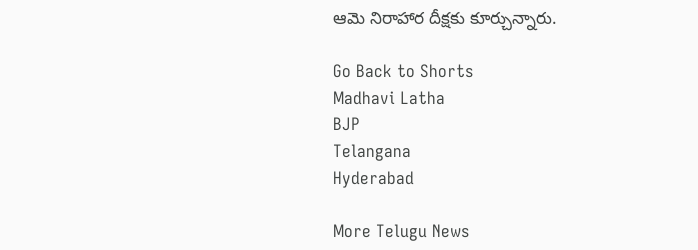ఆమె నిరాహార దీక్షకు కూర్చున్నారు.

Go Back to Shorts
Madhavi Latha
BJP
Telangana
Hyderabad

More Telugu News